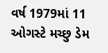વર્ષ 1979માં 11 ઓગસ્ટે મચ્છુ ડેમ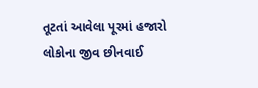તૂટતાં આવેલા પૂરમાં હજારો લોકોના જીવ છીનવાઈ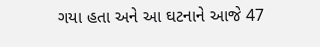ગયા હતા અને આ ઘટનાને આજે 47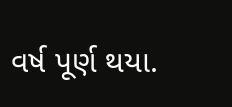વર્ષ પૂર્ણ થયા.